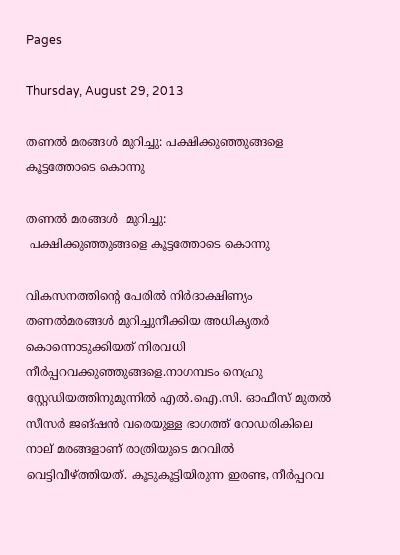Pages

Thursday, August 29, 2013

തണൽ മരങ്ങൾ മുറിച്ചു: പക്ഷിക്കുഞ്ഞുങ്ങളെ കൂട്ടത്തോടെ കൊന്നു

തണൽ മരങ്ങൾ  മുറിച്ചു:
 പക്ഷിക്കുഞ്ഞുങ്ങളെ കൂട്ടത്തോടെ കൊന്നു

വികസനത്തിന്റെ പേരില്‍ നിര്‍ദാക്ഷിണ്യം തണല്‍മരങ്ങള്‍ മുറിച്ചുനീക്കിയ അധികൃതര്‍ കൊന്നൊടുക്കിയത് നിരവധി നീര്‍പ്പറവക്കുഞ്ഞുങ്ങളെ.നാഗമ്പടം നെഹ്രു സ്റ്റേഡിയത്തിനുമുന്നില്‍ എല്‍.ഐ.സി. ഓഫീസ് മുതല്‍ സീസര്‍ ജങ്ഷന്‍ വരെയുള്ള ഭാഗത്ത് റോഡരികിലെ നാല് മരങ്ങളാണ് രാത്രിയുടെ മറവില്‍ വെട്ടിവീഴ്ത്തിയത്. കൂടുകൂട്ടിയിരുന്ന ഇരണ്ട, നീര്‍പ്പറവ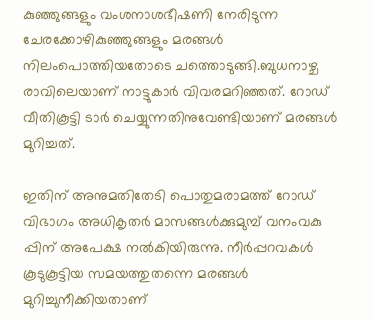കുഞ്ഞുങ്ങളും വംശനാശഭീഷണി നേരിടുന്ന ചേരക്കോഴികുഞ്ഞുങ്ങളും മരങ്ങള്‍ നിലംപൊത്തിയതോടെ ചത്തൊടുങ്ങി.ബുധനാഴ്ച രാവിലെയാണ് നാട്ടുകാര്‍ വിവരമറിഞ്ഞത്. റോഡ് വീതികൂട്ടി ടാര്‍ ചെയ്യുന്നതിനുവേണ്ടിയാണ് മരങ്ങള്‍ മുറിച്ചത്.

ഇതിന് അനുമതിതേടി പൊതുമരാമത്ത് റോഡ് വിഭാഗം അധികൃതര്‍ മാസങ്ങള്‍ക്കുമുമ്പ് വനംവകു
പ്പിന് അപേക്ഷ നല്‍കിയിരുന്നു. നീര്‍പ്പറവകള്‍ കൂടുകൂട്ടിയ സമയത്തുതന്നെ മരങ്ങള്‍ മുറിച്ചുനീക്കിയതാണ്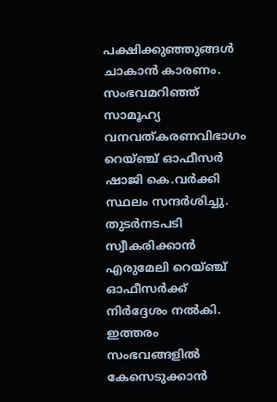പക്ഷിക്കുഞ്ഞുങ്ങള്‍ ചാകാന്‍ കാരണം. സംഭവമറിഞ്ഞ് സാമൂഹ്യ വനവത്കരണവിഭാഗം റെയ്ഞ്ച് ഓഫീസര്‍ ഷാജി കെ.വര്‍ക്കി സ്ഥലം സന്ദര്‍ശിച്ചു. തുടര്‍നടപടി സ്വീകരിക്കാന്‍ എരുമേലി റെയ്ഞ്ച് ഓഫീസര്‍ക്ക് നിര്‍ദ്ദേശം നല്‍കി. ഇത്തരം സംഭവങ്ങളില്‍ കേസെടുക്കാന്‍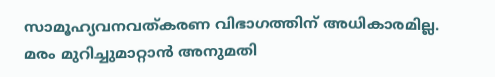സാമൂഹ്യവനവത്കരണ വിഭാഗത്തിന് അധികാരമില്ല. മരം മുറിച്ചുമാറ്റാന്‍ അനുമതി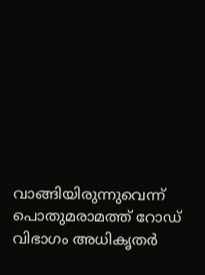വാങ്ങിയിരുന്നുവെന്ന് പൊതുമരാമത്ത് റോഡ് വിഭാഗം അധികൃതര്‍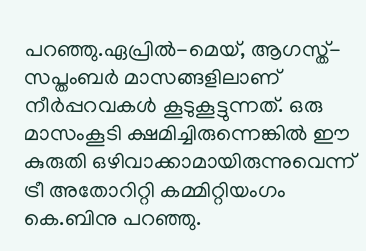പറഞ്ഞു.ഏപ്രില്‍-മെയ്, ആഗസ്ത്-സപ്തംബര്‍ മാസങ്ങളിലാണ് നീര്‍പ്പറവകള്‍ കൂടുകൂട്ടുന്നത്. ഒരു മാസംകൂടി ക്ഷമിച്ചിരുന്നെങ്കില്‍ ഈ കുരുതി ഒഴിവാക്കാമായിരുന്നുവെന്ന് ട്രീ അതോറിറ്റി കമ്മിറ്റിയംഗം കെ.ബിനു പറഞ്ഞു.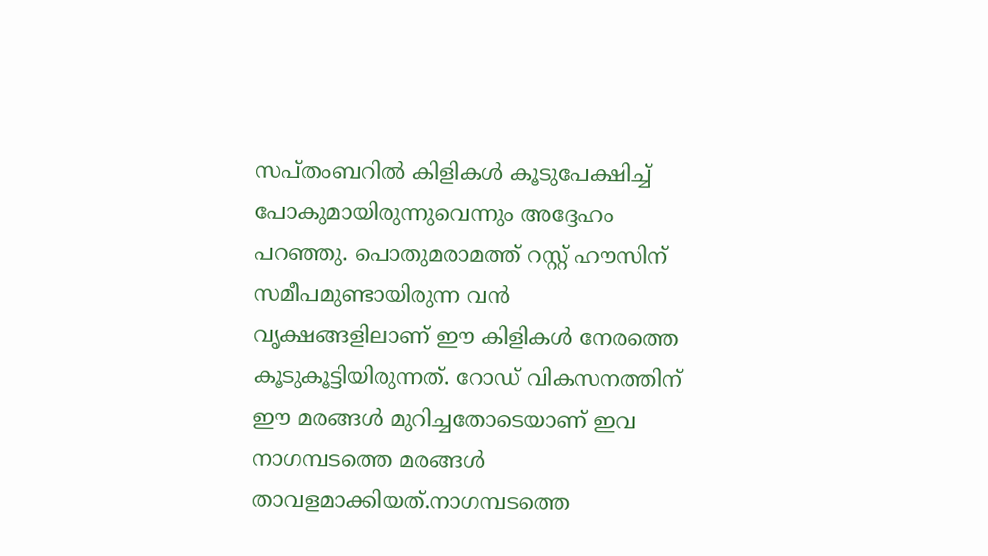സപ്തംബറില്‍ കിളികള്‍ കൂടുപേക്ഷിച്ച് പോകുമായിരുന്നുവെന്നും അദ്ദേഹം പറഞ്ഞു. പൊതുമരാമത്ത് റസ്റ്റ് ഹൗസിന് സമീപമുണ്ടായിരുന്ന വന്‍ വൃക്ഷങ്ങളിലാണ് ഈ കിളികള്‍ നേരത്തെ കൂടുകൂട്ടിയിരുന്നത്. റോഡ് വികസനത്തിന് ഈ മരങ്ങള്‍ മുറിച്ചതോടെയാണ് ഇവ നാഗമ്പടത്തെ മരങ്ങള്‍ താവളമാക്കിയത്.നാഗമ്പടത്തെ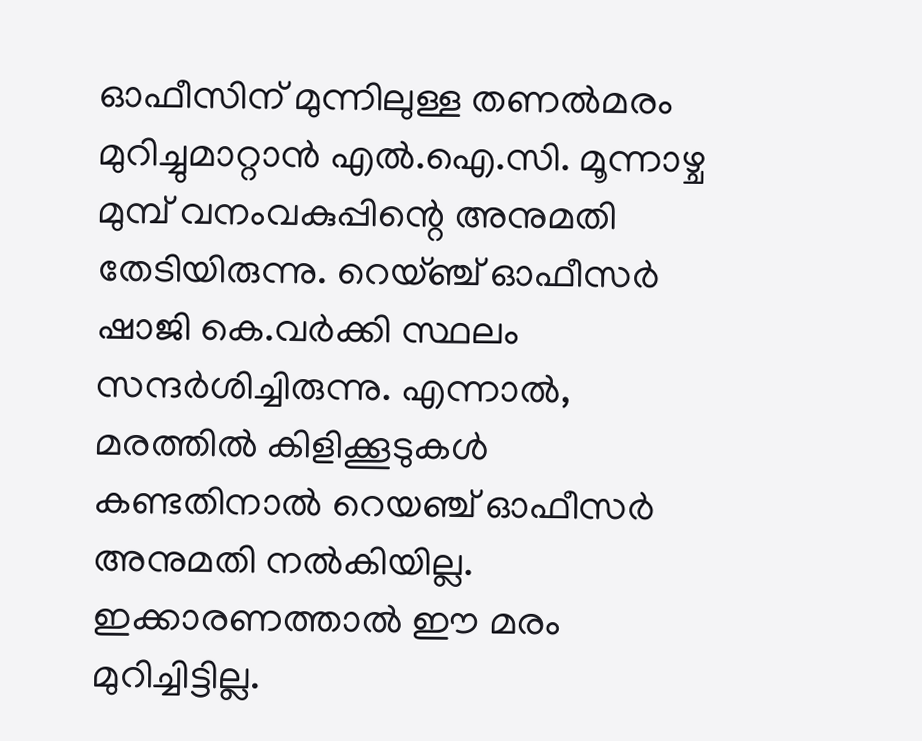ഓഫീസിന് മുന്നിലുള്ള തണല്‍മരം മുറിച്ചുമാറ്റാന്‍ എല്‍.ഐ.സി. മൂന്നാഴ്ച മുമ്പ് വനംവകുപ്പിന്റെ അനുമതി തേടിയിരുന്നു. റെയ്ഞ്ച് ഓഫീസര്‍ ഷാജി കെ.വര്‍ക്കി സ്ഥലം സന്ദര്‍ശിച്ചിരുന്നു. എന്നാല്‍, മരത്തില്‍ കിളിക്കൂടുകള്‍ കണ്ടതിനാല്‍ റെയഞ്ച് ഓഫീസര്‍ അനുമതി നല്‍കിയില്ല. ഇക്കാരണത്താല്‍ ഈ മരം മുറിച്ചിട്ടില്ല.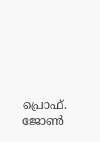പ്രൊഫ്‌. ജോണ്‍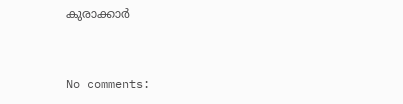കുരാക്കാർ


No comments: